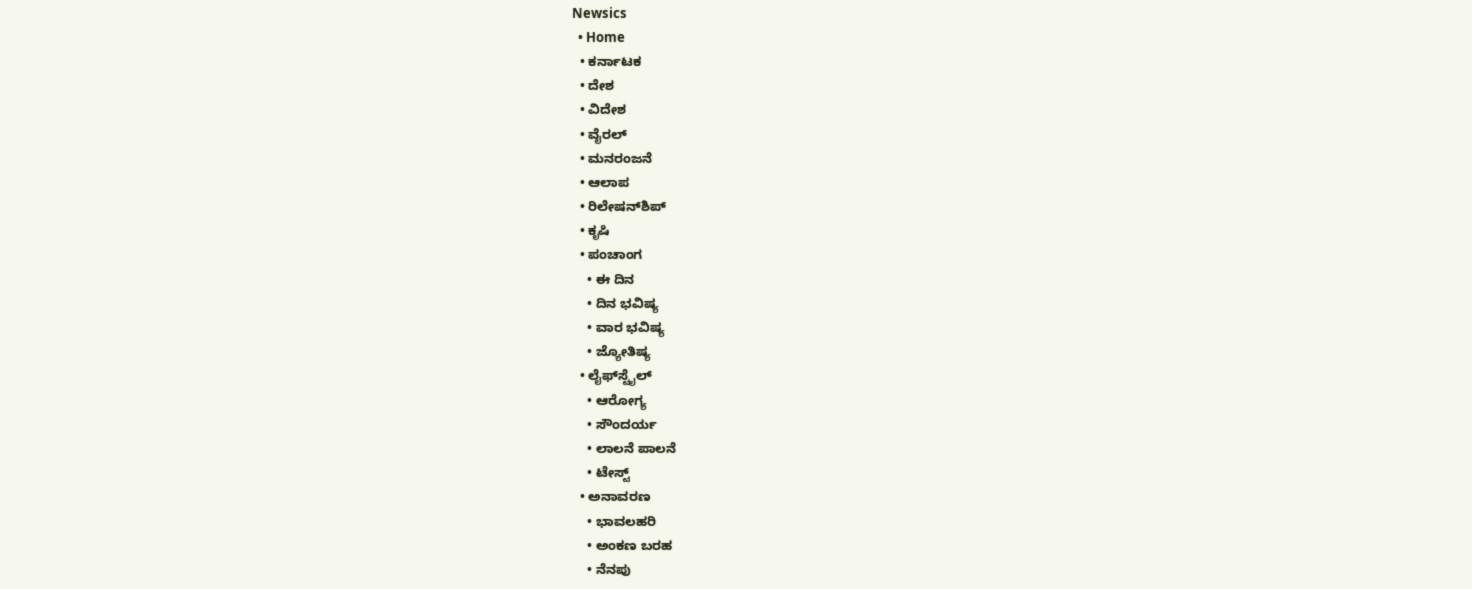Newsics
  • Home
  • ಕರ್ನಾಟಕ
  • ದೇಶ
  • ವಿದೇಶ
  • ವೈರಲ್
  • ಮನರಂಜನೆ
  • ಆಲಾಪ
  • ರಿಲೇಷನ್‌ಶಿಪ್
  • ಕೃಷಿ
  • ಪಂಚಾಂಗ
    • ಈ ದಿನ
    • ದಿನ ಭವಿಷ್ಯ
    • ವಾರ ಭವಿಷ್ಯ
    • ಜ್ಯೋತಿಷ್ಯ
  • ಲೈಫ್‌ಸ್ಟೈಲ್
    • ಆರೋಗ್ಯ
    • ಸೌಂದರ್ಯ
    • ಲಾಲನೆ ಪಾಲನೆ
    • ಟೇಸ್ಟ್
  • ಅನಾವರಣ
    • ಭಾವಲಹರಿ
    • ಅಂಕಣ ಬರಹ
    • ನೆನಪು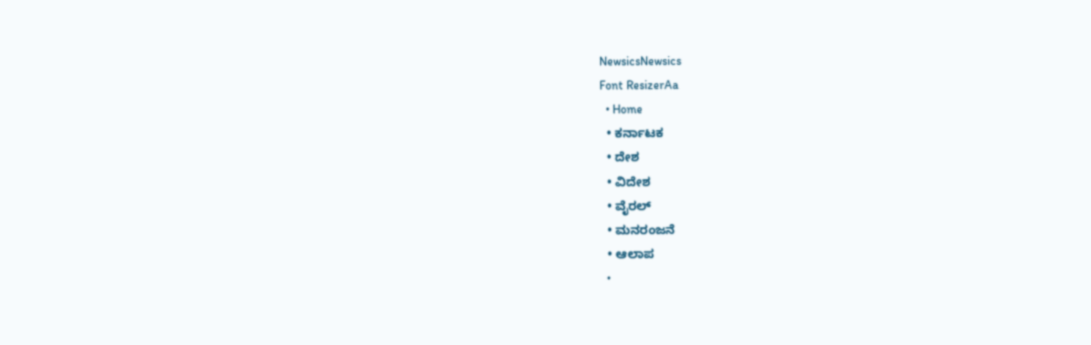NewsicsNewsics
Font ResizerAa
  • Home
  • ಕರ್ನಾಟಕ
  • ದೇಶ
  • ವಿದೇಶ
  • ವೈರಲ್
  • ಮನರಂಜನೆ
  • ಆಲಾಪ
  •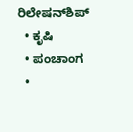ರಿಲೇಷನ್‌ಶಿಪ್
  • ಕೃಷಿ
  • ಪಂಚಾಂಗ
  •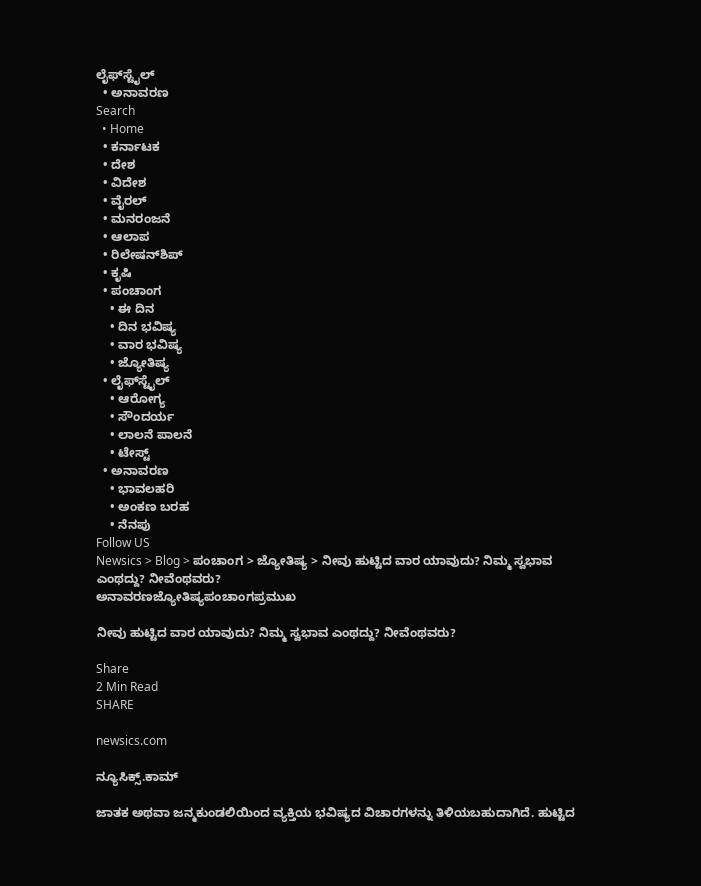ಲೈಫ್‌ಸ್ಟೈಲ್
  • ಅನಾವರಣ
Search
  • Home
  • ಕರ್ನಾಟಕ
  • ದೇಶ
  • ವಿದೇಶ
  • ವೈರಲ್
  • ಮನರಂಜನೆ
  • ಆಲಾಪ
  • ರಿಲೇಷನ್‌ಶಿಪ್
  • ಕೃಷಿ
  • ಪಂಚಾಂಗ
    • ಈ ದಿನ
    • ದಿನ ಭವಿಷ್ಯ
    • ವಾರ ಭವಿಷ್ಯ
    • ಜ್ಯೋತಿಷ್ಯ
  • ಲೈಫ್‌ಸ್ಟೈಲ್
    • ಆರೋಗ್ಯ
    • ಸೌಂದರ್ಯ
    • ಲಾಲನೆ ಪಾಲನೆ
    • ಟೇಸ್ಟ್
  • ಅನಾವರಣ
    • ಭಾವಲಹರಿ
    • ಅಂಕಣ ಬರಹ
    • ನೆನಪು
Follow US
Newsics > Blog > ಪಂಚಾಂಗ > ಜ್ಯೋತಿಷ್ಯ > ನೀವು ಹುಟ್ಟಿದ ವಾರ ಯಾವುದು? ನಿಮ್ಮ ಸ್ವಭಾವ ಎಂಥದ್ದು? ನೀವೆಂಥವರು?
ಅನಾವರಣಜ್ಯೋತಿಷ್ಯಪಂಚಾಂಗಪ್ರಮುಖ

ನೀವು ಹುಟ್ಟಿದ ವಾರ ಯಾವುದು? ನಿಮ್ಮ ಸ್ವಭಾವ ಎಂಥದ್ದು? ನೀವೆಂಥವರು?

Share
2 Min Read
SHARE

newsics.com

ನ್ಯೂಸಿಕ್ಸ್.ಕಾಮ್

ಜಾತಕ ಅಥವಾ ಜನ್ಮಕುಂಡಲಿಯಿಂದ ವ್ಯಕ್ತಿಯ ಭವಿಷ್ಯದ ವಿಚಾರಗಳನ್ನು ತಿಳಿಯಬಹುದಾಗಿದೆ. ಹುಟ್ಟಿದ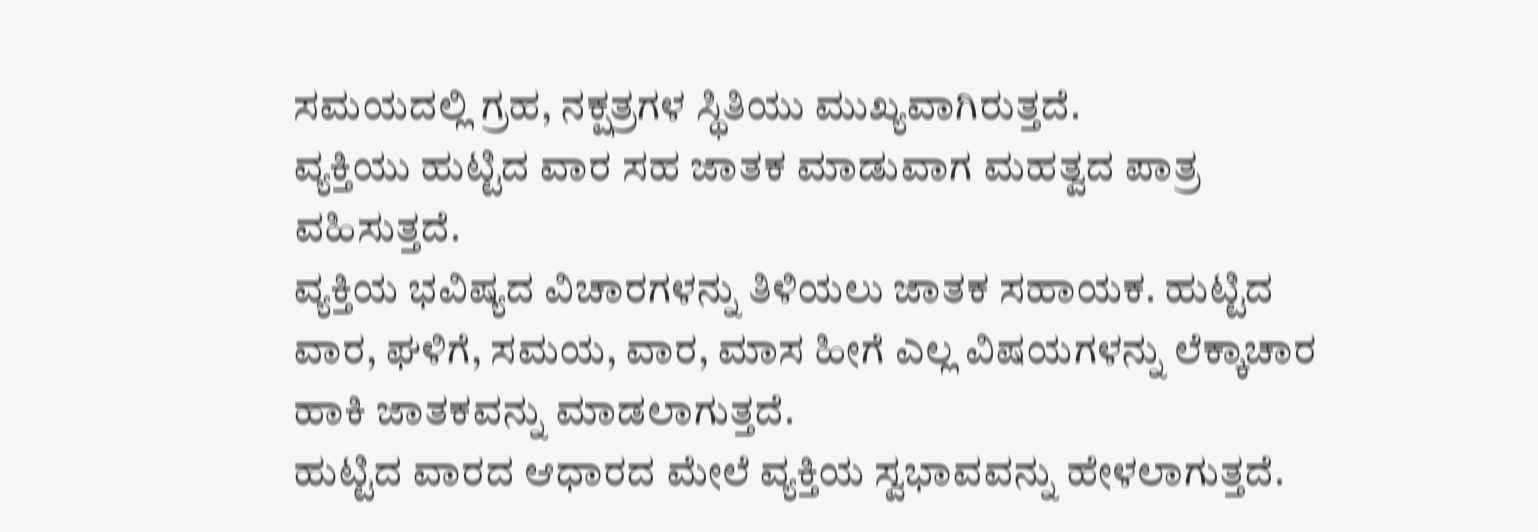ಸಮಯದಲ್ಲಿ ಗ್ರಹ, ನಕ್ಷತ್ರಗಳ ಸ್ಥಿತಿಯು ಮುಖ್ಯವಾಗಿರುತ್ತದೆ.
ವ್ಯಕ್ತಿಯು ಹುಟ್ಟಿದ ವಾರ ಸಹ ಜಾತಕ ಮಾಡುವಾಗ ಮಹತ್ವದ ಪಾತ್ರ ವಹಿಸುತ್ತದೆ.
ವ್ಯಕ್ತಿಯ ಭವಿಷ್ಯದ ವಿಚಾರಗಳನ್ನು ತಿಳಿಯಲು ಜಾತಕ ಸಹಾಯಕ. ಹುಟ್ಟಿದ ವಾರ, ಘಳಿಗೆ, ಸಮಯ, ವಾರ, ಮಾಸ ಹೀಗೆ ಎಲ್ಲ ವಿಷಯಗಳನ್ನು ಲೆಕ್ಕಾಚಾರ ಹಾಕಿ ಜಾತಕವನ್ನು ಮಾಡಲಾಗುತ್ತದೆ.
ಹುಟ್ಟಿದ ವಾರದ ಆಧಾರದ ಮೇಲೆ ವ್ಯಕ್ತಿಯ ಸ್ವಭಾವವನ್ನು ಹೇಳಲಾಗುತ್ತದೆ.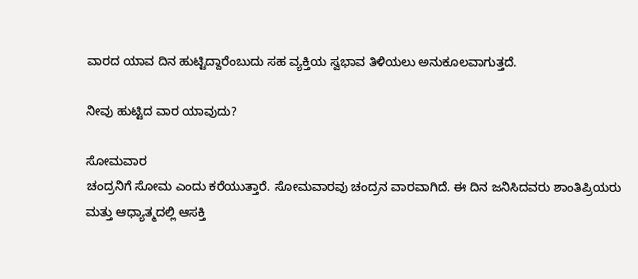ವಾರದ ಯಾವ ದಿನ ಹುಟ್ಟಿದ್ದಾರೆಂಬುದು ಸಹ ವ್ಯಕ್ತಿಯ ಸ್ವಭಾವ ತಿಳಿಯಲು ಅನುಕೂಲವಾಗುತ್ತದೆ.

ನೀವು ಹುಟ್ಟಿದ ವಾರ ಯಾವುದು?

ಸೋಮವಾರ
ಚಂದ್ರನಿಗೆ ಸೋಮ ಎಂದು ಕರೆಯುತ್ತಾರೆ. ಸೋಮವಾರವು ಚಂದ್ರನ ವಾರವಾಗಿದೆ. ಈ ದಿನ ಜನಿಸಿದವರು ಶಾಂತಿಪ್ರಿಯರು ಮತ್ತು ಆಧ್ಯಾತ್ಮದಲ್ಲಿ ಆಸಕ್ತಿ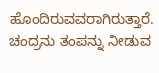ಹೊಂದಿರುವವರಾಗಿರುತ್ತಾರೆ. ಚಂದ್ರನು ತಂಪನ್ನು ನೀಡುವ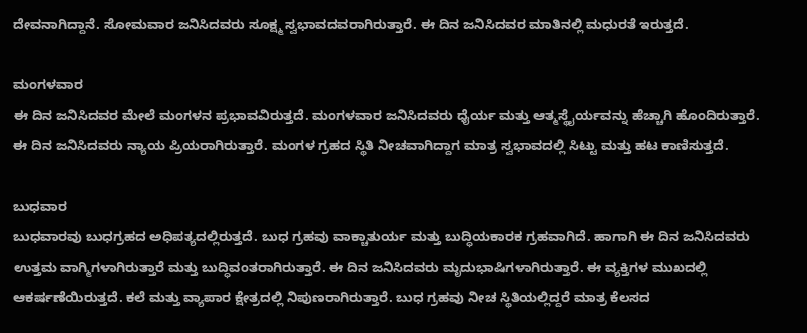ದೇವನಾಗಿದ್ದಾನೆ. ಸೋಮವಾರ ಜನಿಸಿದವರು ಸೂಕ್ಷ್ಮ ಸ್ವಭಾವದವರಾಗಿರುತ್ತಾರೆ. ಈ ದಿನ ಜನಿಸಿದವರ ಮಾತಿನಲ್ಲಿ ಮಧುರತೆ ಇರುತ್ತದೆ.

ಮಂಗಳವಾರ
ಈ ದಿನ ಜನಿಸಿದವರ ಮೇಲೆ ಮಂಗಳನ ಪ್ರಭಾವವಿರುತ್ತದೆ. ಮಂಗಳವಾರ ಜನಿಸಿದವರು ಧೈರ್ಯ ಮತ್ತು ಆತ್ಮಸ್ಥೈರ್ಯವನ್ನು ಹೆಚ್ಚಾಗಿ ಹೊಂದಿರುತ್ತಾರೆ. ಈ ದಿನ ಜನಿಸಿದವರು ನ್ಯಾಯ ಪ್ರಿಯರಾಗಿರುತ್ತಾರೆ. ಮಂಗಳ ಗ್ರಹದ ಸ್ಥಿತಿ ನೀಚವಾಗಿದ್ದಾಗ ಮಾತ್ರ ಸ್ವಭಾವದಲ್ಲಿ ಸಿಟ್ಟು ಮತ್ತು ಹಟ ಕಾಣಿಸುತ್ತದೆ.

ಬುಧವಾರ
ಬುಧವಾರವು ಬುಧಗ್ರಹದ ಅಧಿಪತ್ಯದಲ್ಲಿರುತ್ತದೆ. ಬುಧ ಗ್ರಹವು ವಾಕ್ಚಾತುರ್ಯ ಮತ್ತು ಬುದ್ಧಿಯಕಾರಕ ಗ್ರಹವಾಗಿದೆ. ಹಾಗಾಗಿ ಈ ದಿನ ಜನಿಸಿದವರು ಉತ್ತಮ ವಾಗ್ಮಿಗಳಾಗಿರುತ್ತಾರೆ ಮತ್ತು ಬುದ್ಧಿವಂತರಾಗಿರುತ್ತಾರೆ. ಈ ದಿನ ಜನಿಸಿದವರು ಮೃದುಭಾಷಿಗಳಾಗಿರುತ್ತಾರೆ. ಈ ವ್ಯಕ್ತಿಗಳ ಮುಖದಲ್ಲಿ ಆಕರ್ಷಣೆಯಿರುತ್ತದೆ. ಕಲೆ ಮತ್ತು ವ್ಯಾಪಾರ ಕ್ಷೇತ್ರದಲ್ಲಿ ನಿಪುಣರಾಗಿರುತ್ತಾರೆ. ಬುಧ ಗ್ರಹವು ನೀಚ ಸ್ಥಿತಿಯಲ್ಲಿದ್ದರೆ ಮಾತ್ರ ಕೆಲಸದ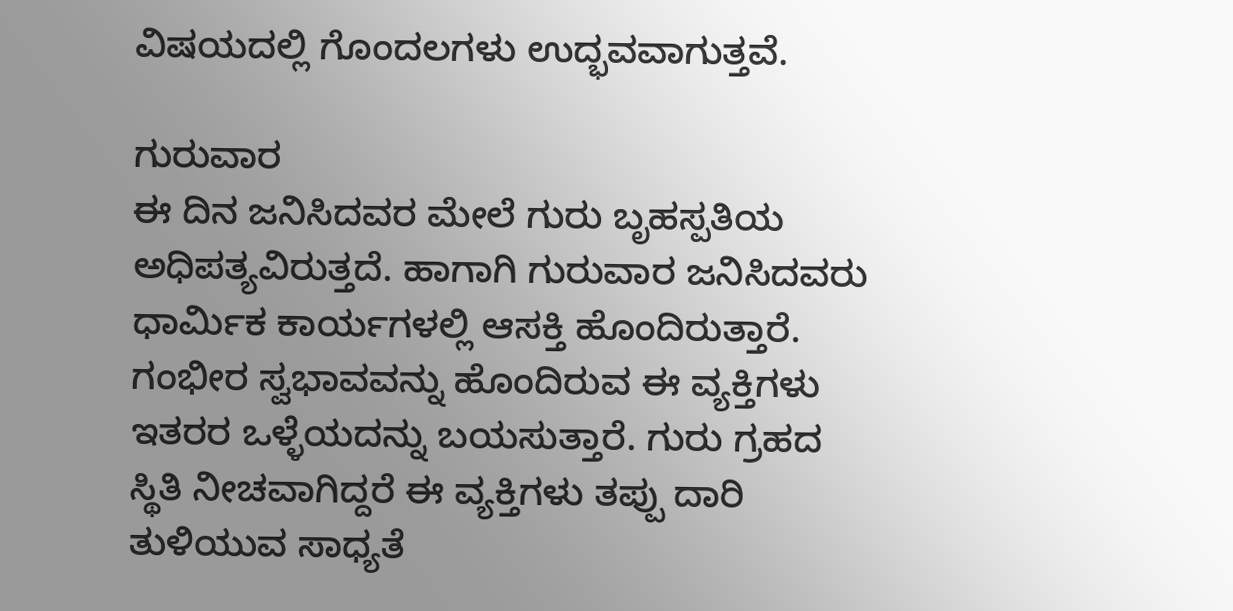ವಿಷಯದಲ್ಲಿ ಗೊಂದಲಗಳು ಉದ್ಭವವಾಗುತ್ತವೆ.

ಗುರುವಾರ
ಈ ದಿನ ಜನಿಸಿದವರ ಮೇಲೆ ಗುರು ಬೃಹಸ್ಪತಿಯ ಅಧಿಪತ್ಯವಿರುತ್ತದೆ. ಹಾಗಾಗಿ ಗುರುವಾರ ಜನಿಸಿದವರು ಧಾರ್ಮಿಕ ಕಾರ್ಯಗಳಲ್ಲಿ ಆಸಕ್ತಿ ಹೊಂದಿರುತ್ತಾರೆ. ಗಂಭೀರ ಸ್ವಭಾವವನ್ನು ಹೊಂದಿರುವ ಈ ವ್ಯಕ್ತಿಗಳು ಇತರರ ಒಳ್ಳೆಯದನ್ನು ಬಯಸುತ್ತಾರೆ. ಗುರು ಗ್ರಹದ ಸ್ಥಿತಿ ನೀಚವಾಗಿದ್ದರೆ ಈ ವ್ಯಕ್ತಿಗಳು ತಪ್ಪು ದಾರಿ ತುಳಿಯುವ ಸಾಧ್ಯತೆ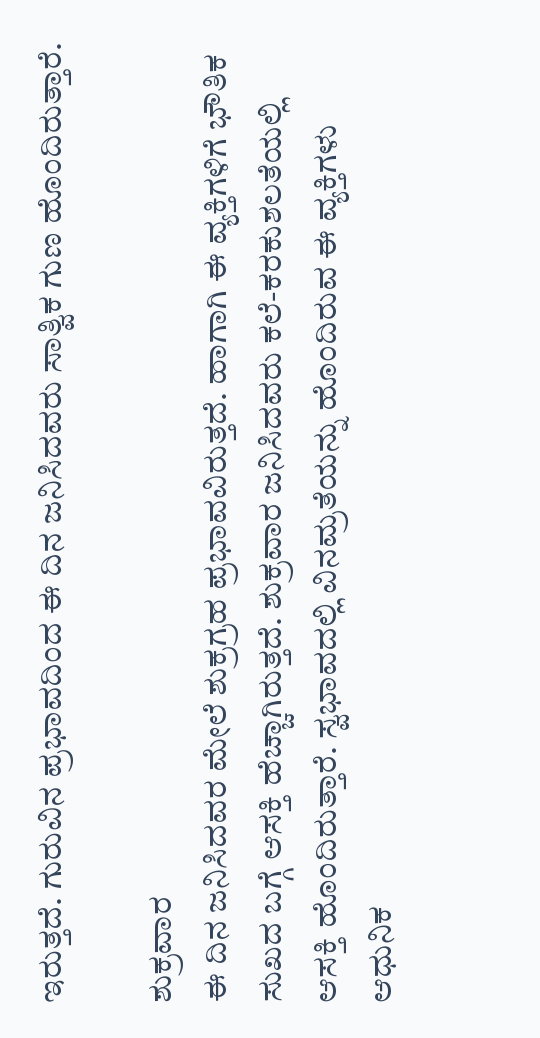ಇರುತ್ತದೆ. ಗುರುವಿನ ಪ್ರಭಾವದಿಂದ ಈ ದಿನ ಜನಿಸಿದವರು ಸಾತ್ವಿಕ ಗುಣ ಹೊಂದಿರುತ್ತಾರೆ.

ಶುಕ್ರವಾರ
ಈ ದಿನ ಜನಿಸಿದವರ ಮೇಲೆ ಶುಕ್ರಗ್ರಹ ಪ್ರಭಾವವಿರುತ್ತದೆ. ಹಾಗಾಗಿ ಈ ವ್ಯಕ್ತಿಗಳಿಗೆ ಭೌತಿಕ ಸುಖದ ಬಗ್ಗೆ ಆಸಕ್ತಿ ಹೆಚ್ಚಾಗಿರುತ್ತದೆ. ಶುಕ್ರವಾರ ಜನಿಸಿದವರು ಕಲೆ-ಕರಕುಶಲತೆಯಲ್ಲಿ ಆಸಕ್ತಿ ಹೊಂದಿರುತ್ತಾರೆ. ಸ್ವಭಾವದಲ್ಲಿ ವಿನಮ್ರತೆಯನ್ನು ಹೊಂದಿರುವ ಈ ವ್ಯಕ್ತಿಗಳು ಆಧುನಿಕ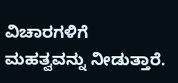ವಿಚಾರಗಳಿಗೆ ಮಹತ್ವವನ್ನು ನೀಡುತ್ತಾರೆ.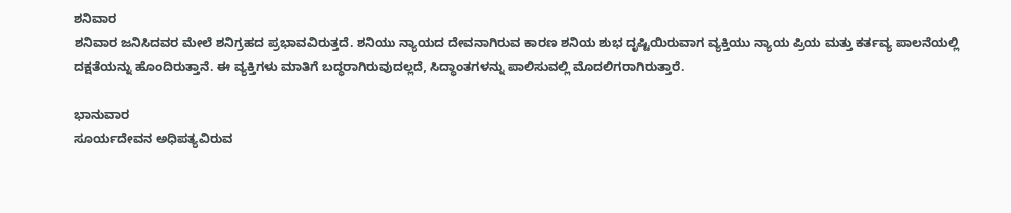ಶನಿವಾರ
ಶನಿವಾರ ಜನಿಸಿದವರ ಮೇಲೆ ಶನಿಗ್ರಹದ ಪ್ರಭಾವವಿರುತ್ತದೆ. ಶನಿಯು ನ್ಯಾಯದ ದೇವನಾಗಿರುವ ಕಾರಣ ಶನಿಯ ಶುಭ ದೃಷ್ಟಿಯಿರುವಾಗ ವ್ಯಕ್ತಿಯು ನ್ಯಾಯ ಪ್ರಿಯ ಮತ್ತು ಕರ್ತವ್ಯ ಪಾಲನೆಯಲ್ಲಿ ದಕ್ಷತೆಯನ್ನು ಹೊಂದಿರುತ್ತಾನೆ. ಈ ವ್ಯಕ್ತಿಗಳು ಮಾತಿಗೆ ಬದ್ಧರಾಗಿರುವುದಲ್ಲದೆ, ಸಿದ್ಧಾಂತಗಳನ್ನು ಪಾಲಿಸುವಲ್ಲಿ ಮೊದಲಿಗರಾಗಿರುತ್ತಾರೆ.

ಭಾನುವಾರ
ಸೂರ್ಯದೇವನ ಅಧಿಪತ್ಯವಿರುವ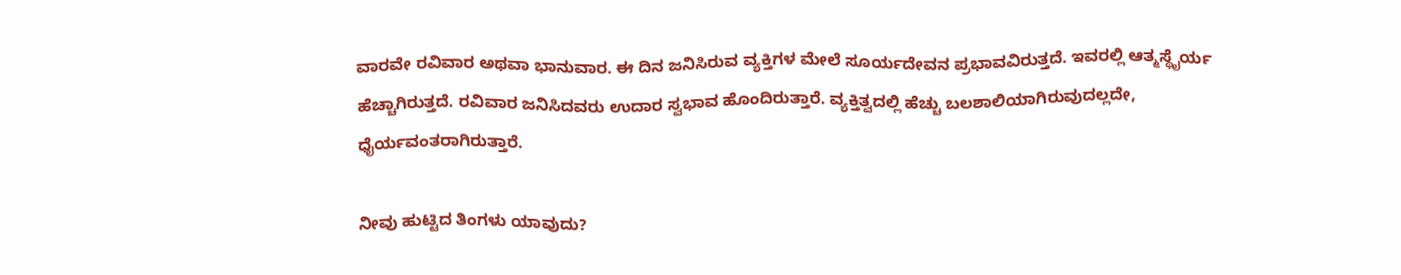ವಾರವೇ ರವಿವಾರ ಅಥವಾ ಭಾನುವಾರ. ಈ ದಿನ ಜನಿಸಿರುವ ವ್ಯಕ್ತಿಗಳ ಮೇಲೆ ಸೂರ್ಯದೇವನ ಪ್ರಭಾವವಿರುತ್ತದೆ. ಇವರಲ್ಲಿ ಆತ್ಮಸ್ಥೈರ್ಯ ಹೆಚ್ಚಾಗಿರುತ್ತದೆ. ರವಿವಾರ ಜನಿಸಿದವರು ಉದಾರ ಸ್ವಭಾವ ಹೊಂದಿರುತ್ತಾರೆ. ವ್ಯಕ್ತಿತ್ವದಲ್ಲಿ ಹೆಚ್ಚು ಬಲಶಾಲಿಯಾಗಿರುವುದಲ್ಲದೇ, ಧೈರ್ಯವಂತರಾಗಿರುತ್ತಾರೆ.

ನೀವು ಹುಟ್ಟಿದ ತಿಂಗಳು ಯಾವುದು?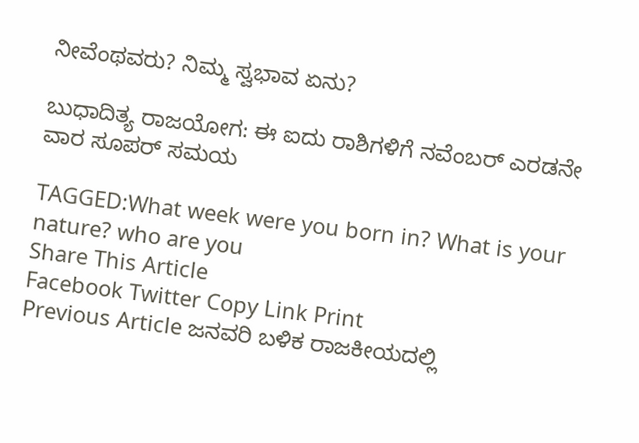ನೀವೆಂಥವರು? ನಿಮ್ಮ ಸ್ವಭಾವ ಏನು?

ಬುಧಾದಿತ್ಯ ರಾಜಯೋಗ: ಈ ಐದು ರಾಶಿಗಳಿಗೆ ನವೆಂಬರ್ ಎರಡನೇ ವಾರ ಸೂಪರ್ ಸಮಯ

TAGGED:What week were you born in? What is your nature? who are you
Share This Article
Facebook Twitter Copy Link Print
Previous Article ಜನವರಿ ಬಳಿಕ ರಾಜಕೀಯದಲ್ಲಿ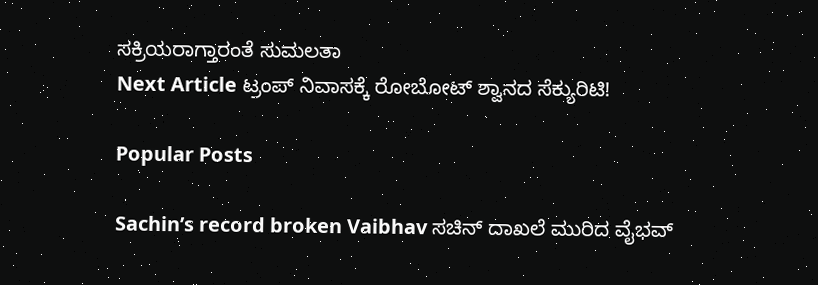ಸಕ್ರಿಯರಾಗ್ತಾರಂತೆ ಸುಮಲತಾ
Next Article ಟ್ರಂಪ್ ನಿವಾಸಕ್ಕೆ ರೋಬೋಟ್ ಶ್ವಾನದ ಸೆಕ್ಯುರಿಟಿ!

Popular Posts

Sachin’s record broken Vaibhav ಸಚಿನ್‌ ದಾಖಲೆ ಮುರಿದ ವೈಭವ್‌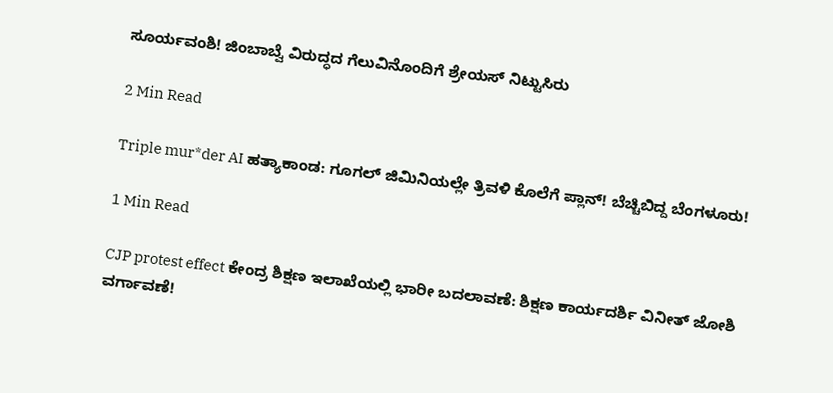ಸೂರ್ಯವಂಶಿ! ಜಿಂಬಾಬ್ವೆ ವಿರುದ್ಧದ ಗೆಲುವಿನೊಂದಿಗೆ ಶ್ರೇಯಸ್ ನಿಟ್ಟುಸಿರು

2 Min Read

Triple mur*der AI ಹತ್ಯಾಕಾಂಡ: ಗೂಗಲ್ ಜಿಮಿನಿಯಲ್ಲೇ ತ್ರಿವಳಿ ಕೊಲೆಗೆ ಪ್ಲಾನ್! ಬೆಚ್ಚಿಬಿದ್ದ ಬೆಂಗಳೂರು!

1 Min Read

CJP protest effect ಕೇಂದ್ರ ಶಿಕ್ಷಣ ಇಲಾಖೆಯಲ್ಲಿ ಭಾರೀ ಬದಲಾವಣೆ: ಶಿಕ್ಷಣ ಕಾರ್ಯದರ್ಶಿ ವಿನೀತ್ ಜೋಶಿ ವರ್ಗಾವಣೆ!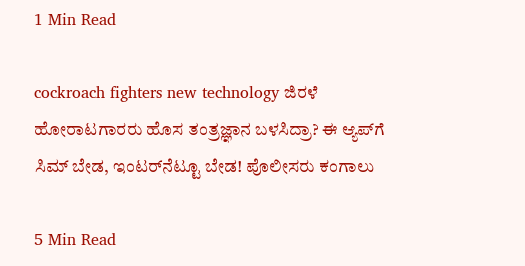1 Min Read

cockroach fighters new technology ಜಿರಳೆ ಹೋರಾಟಗಾರರು ಹೊಸ ತಂತ್ರಜ್ಞಾನ ಬಳಸಿದ್ರಾ? ಈ ಆ್ಯಪ್‌ಗೆ ಸಿಮ್ ಬೇಡ, ಇಂಟರ್‌ನೆಟ್ಟೂ ಬೇಡ! ಪೊಲೀಸರು ಕಂಗಾಲು

5 Min Read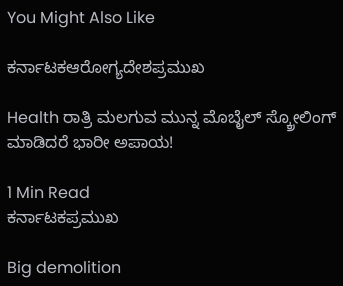You Might Also Like

ಕರ್ನಾಟಕಆರೋಗ್ಯದೇಶಪ್ರಮುಖ

Health ರಾತ್ರಿ ಮಲಗುವ ಮುನ್ನ ಮೊಬೈಲ್ ಸ್ಕ್ರೋಲಿಂಗ್ ಮಾಡಿದರೆ ಭಾರೀ ಅಪಾಯ!

1 Min Read
ಕರ್ನಾಟಕಪ್ರಮುಖ

Big demolition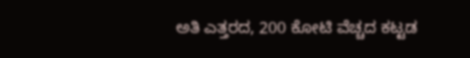ಅತಿ ಎತ್ತರದ, 200 ಕೋಟಿ ವೆಚ್ಚದ ಕಟ್ಟಡ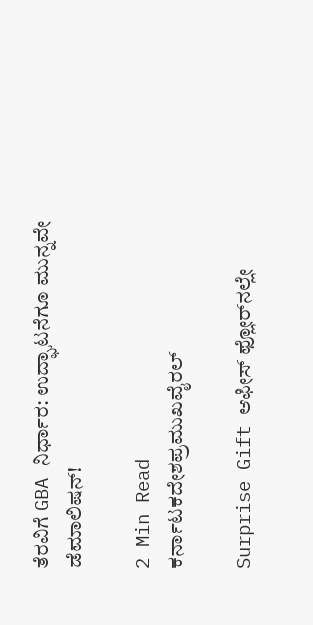ತೆರವಿಗೆ GBA ನಿರ್ಧಾರ: ಉದ್ಘಾಟನೆಗೂ ಮುನ್ನವೇ ಡೆಮಾಲಿಷನ್!

2 Min Read
ಕರ್ನಾಟಕದೇಶಪ್ರಮುಖವೈರಲ್

Surprise Gift ಆಫೀಸ್ ಫ್ಲೋರ್‌ನಲ್ಲೇ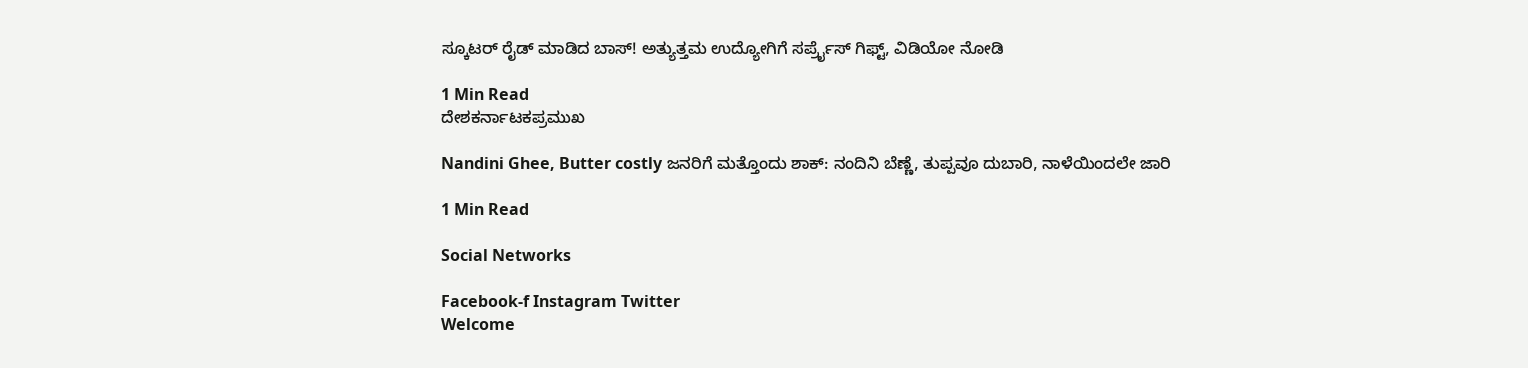ಸ್ಕೂಟರ್ ರೈಡ್ ಮಾಡಿದ ಬಾಸ್! ಅತ್ಯುತ್ತಮ ಉದ್ಯೋಗಿಗೆ ಸರ್ಪ್ರೈಸ್ ಗಿಫ್ಟ್, ವಿಡಿಯೋ ನೋಡಿ

1 Min Read
ದೇಶಕರ್ನಾಟಕಪ್ರಮುಖ

Nandini Ghee, Butter costly ಜನರಿಗೆ ಮತ್ತೊಂದು ಶಾಕ್: ನಂದಿನಿ ಬೆಣ್ಣೆ, ತುಪ್ಪವೂ ದುಬಾರಿ, ನಾಳೆಯಿಂದಲೇ ಜಾರಿ

1 Min Read

Social Networks

Facebook-f Instagram Twitter
Welcome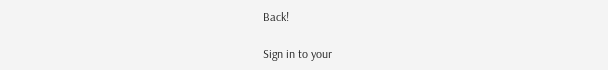Back!

Sign in to your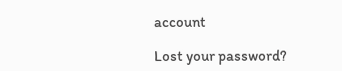account

Lost your password?